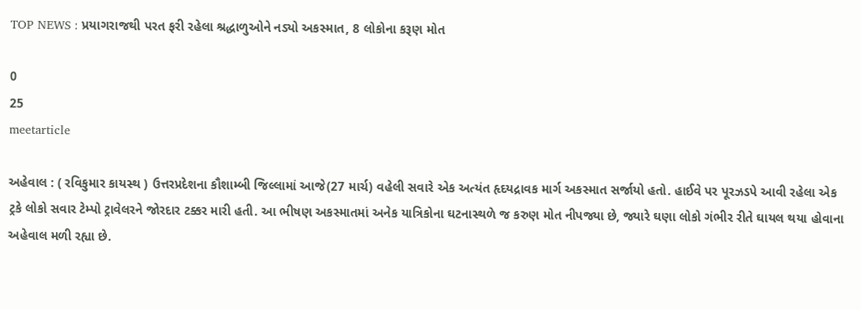TOP NEWS : પ્રયાગરાજથી પરત ફરી રહેલા શ્રદ્ધાળુઓને નડ્યો અકસ્માત, 8 લોકોના કરૂણ મોત

0
25
meetarticle

અહેવાલ : ( રવિકુમાર કાયસ્થ ) ઉત્તરપ્રદેશના કૌશામ્બી જિલ્લામાં આજે(27 માર્ચ) વહેલી સવારે એક અત્યંત હૃદયદ્રાવક માર્ગ અકસ્માત સર્જાયો હતો. હાઈવે પર પૂરઝડપે આવી રહેલા એક ટ્રકે લોકો સવાર ટેમ્પો ટ્રાવેલરને જોરદાર ટક્કર મારી હતી. આ ભીષણ અકસ્માતમાં અનેક યાત્રિકોના ઘટનાસ્થળે જ કરુણ મોત નીપજ્યા છે, જ્યારે ઘણા લોકો ગંભીર રીતે ઘાયલ થયા હોવાના અહેવાલ મળી રહ્યા છે.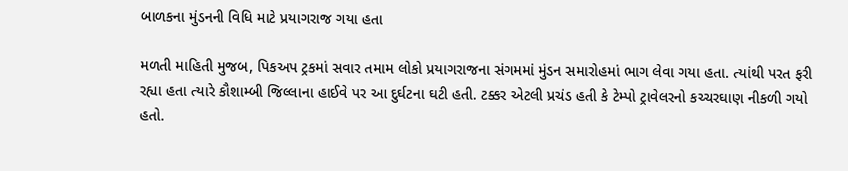બાળકના મુંડનની વિધિ માટે પ્રયાગરાજ ગયા હતા

મળતી માહિતી મુજબ, પિકઅપ ટ્રકમાં સવાર તમામ લોકો પ્રયાગરાજના સંગમમાં મુંડન સમારોહમાં ભાગ લેવા ગયા હતા. ત્યાંથી પરત ફરી રહ્યા હતા ત્યારે કૌશામ્બી જિલ્લાના હાઈવે પર આ દુર્ઘટના ઘટી હતી. ટક્કર એટલી પ્રચંડ હતી કે ટેમ્પો ટ્રાવેલરનો કચ્ચરઘાણ નીકળી ગયો હતો.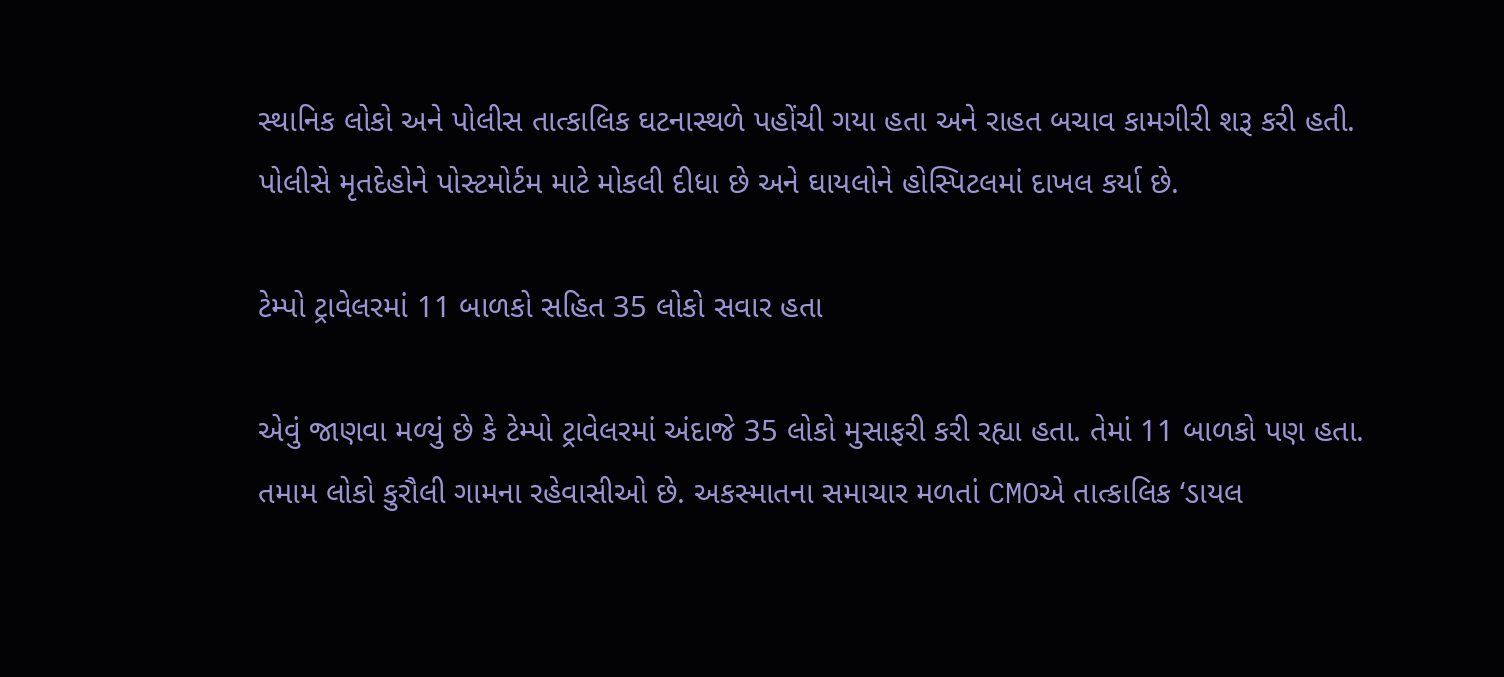સ્થાનિક લોકો અને પોલીસ તાત્કાલિક ઘટનાસ્થળે પહોંચી ગયા હતા અને રાહત બચાવ કામગીરી શરૂ કરી હતી.   પોલીસે મૃતદેહોને પોસ્ટમોર્ટમ માટે મોકલી દીધા છે અને ઘાયલોને હોસ્પિટલમાં દાખલ કર્યા છે.

ટેમ્પો ટ્રાવેલરમાં 11 બાળકો સહિત 35 લોકો સવાર હતા

એવું જાણવા મળ્યું છે કે ટેમ્પો ટ્રાવેલરમાં અંદાજે 35 લોકો મુસાફરી કરી રહ્યા હતા. તેમાં 11 બાળકો પણ હતા. તમામ લોકો કુરૌલી ગામના રહેવાસીઓ છે. અકસ્માતના સમાચાર મળતાં CMOએ તાત્કાલિક ‘ડાયલ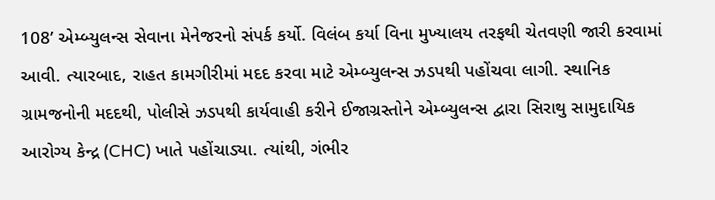108’ એમ્બ્યુલન્સ સેવાના મેનેજરનો સંપર્ક કર્યો. વિલંબ કર્યા વિના મુખ્યાલય તરફથી ચેતવણી જારી કરવામાં આવી. ત્યારબાદ, રાહત કામગીરીમાં મદદ કરવા માટે એમ્બ્યુલન્સ ઝડપથી પહોંચવા લાગી. સ્થાનિક ગ્રામજનોની મદદથી, પોલીસે ઝડપથી કાર્યવાહી કરીને ઈજાગ્રસ્તોને એમ્બ્યુલન્સ દ્વારા સિરાથુ સામુદાયિક આરોગ્ય કેન્દ્ર (CHC) ખાતે પહોંચાડ્યા. ત્યાંથી, ગંભીર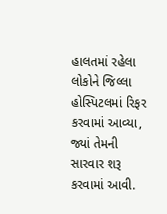હાલતમાં રહેલા લોકોને જિલ્લા હોસ્પિટલમાં રિફર કરવામાં આવ્યા, જ્યાં તેમની સારવાર શરૂ કરવામાં આવી.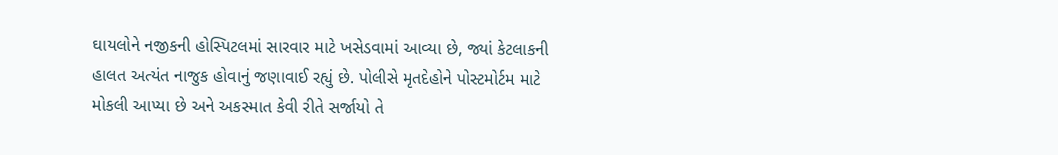ઘાયલોને નજીકની હોસ્પિટલમાં સારવાર માટે ખસેડવામાં આવ્યા છે, જ્યાં કેટલાકની હાલત અત્યંત નાજુક હોવાનું જણાવાઈ રહ્યું છે. પોલીસે મૃતદેહોને પોસ્ટમોર્ટમ માટે મોકલી આપ્યા છે અને અકસ્માત કેવી રીતે સર્જાયો તે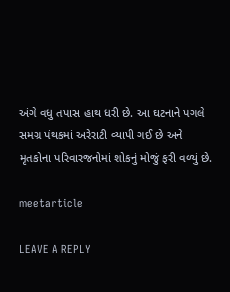અંગે વધુ તપાસ હાથ ધરી છે. આ ઘટનાને પગલે સમગ્ર પંથકમાં અરેરાટી વ્યાપી ગઈ છે અને મૃતકોના પરિવારજનોમાં શોકનું મોજું ફરી વળ્યું છે.

meetarticle

LEAVE A REPLY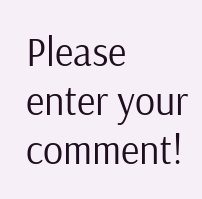Please enter your comment!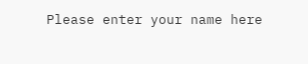Please enter your name here